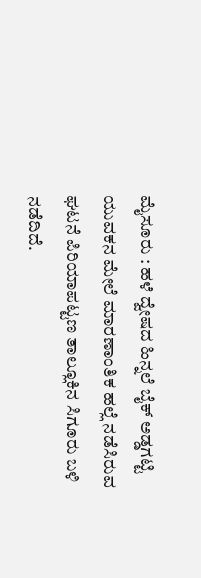ಮೈಸೂರು : ಹಳೆ ದ್ವೇಷದ ಹಿನ್ನಲೆ ಬೈಕ್ ಅಡ್ಡಗಟ್ಟಿ ಯುವಕನ ಮೇಲೆ ಮಾರಣಾಂತಿಕ ಹಲ್ಲೆ ನಡೆಸಿರುವ ಘಟನೆ ಪಿರಿಯಾಪಟ್ಟಣ ತಾಲ್ಲೂಕಿನ ಸಿಗೂರು ಬಳಿ ನಡೆದಿದೆ.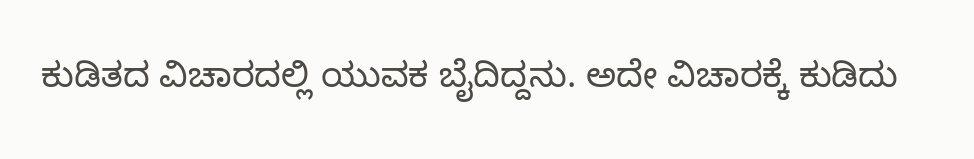ಕುಡಿತದ ವಿಚಾರದಲ್ಲಿ ಯುವಕ ಬೈದಿದ್ದನು. ಅದೇ ವಿಚಾರಕ್ಕೆ ಕುಡಿದು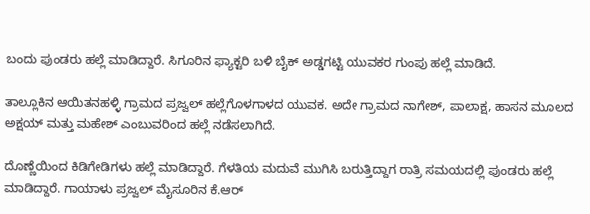ಬಂದು ಪುಂಡರು ಹಲ್ಲೆ ಮಾಡಿದ್ದಾರೆ. ಸಿಗೂರಿನ ಫ್ಯಾಕ್ಟರಿ ಬಳಿ ಬೈಕ್ ಅಡ್ಡಗಟ್ಟಿ ಯುವಕರ ಗುಂಪು ಹಲ್ಲೆ ಮಾಡಿದೆ.

ತಾಲ್ಲೂಕಿನ ಆಯಿತನಹಳ್ಳಿ ಗ್ರಾಮದ ಪ್ರಜ್ವಲ್ ಹಲ್ಲೆಗೊಳಗಾಳದ ಯುವಕ. ಅದೇ ಗ್ರಾಮದ ನಾಗೇಶ್, ಪಾಲಾಕ್ಷ, ಹಾಸನ ಮೂಲದ ಅಕ್ಷಯ್ ಮತ್ತು ಮಹೇಶ್ ಎಂಬುವರಿಂದ ಹಲ್ಲೆ ನಡೆಸಲಾಗಿದೆ.

ದೊಣ್ಣೆಯಿಂದ ಕಿಡಿಗೇಡಿಗಳು ಹಲ್ಲೆ ಮಾಡಿದ್ದಾರೆ. ಗೆಳತಿಯ ಮದುವೆ ಮುಗಿಸಿ ಬರುತ್ತಿದ್ದಾಗ ರಾತ್ರಿ ಸಮಯದಲ್ಲಿ ಪುಂಡರು ಹಲ್ಲೆ ಮಾಡಿದ್ದಾರೆ. ಗಾಯಾಳು ಪ್ರಜ್ವಲ್ ಮೈಸೂರಿನ ಕೆ.ಆರ್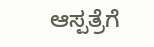ಆಸ್ಪತ್ರೆಗೆ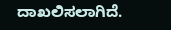ದಾಖಲಿಸಲಾಗಿದೆ.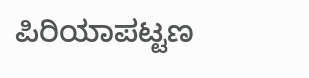ಪಿರಿಯಾಪಟ್ಟಣ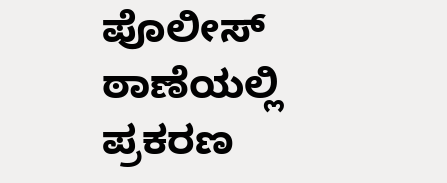ಪೊಲೀಸ್ ಠಾಣೆಯಲ್ಲಿ ಪ್ರಕರಣ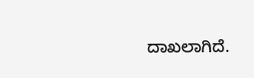ದಾಖಲಾಗಿದೆ.